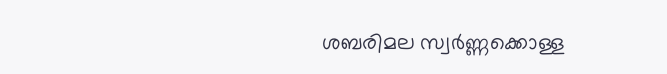ശബരിമല സ്വർണ്ണക്കൊള്ള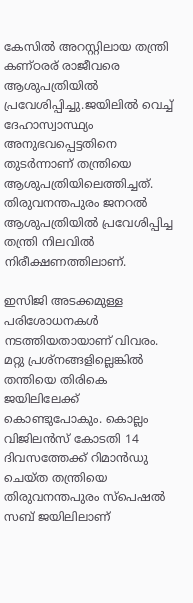കേസില്‍ അറസ്റ്റിലായ തന്ത്രി കണ്ഠരര് രാജീവരെ ആശുപത്രിയില്‍ പ്രവേശിപ്പിച്ചു.ജയിലില്‍ വെച്ച്‌ ദേഹാസ്വാസ്ഥ്യം അനുഭവപ്പെട്ടതിനെ തുടർന്നാണ് തന്ത്രിയെ ആശുപത്രിയിലെത്തിച്ചത്. തിരുവനന്തപുരം ജനറല്‍ ആശുപത്രിയില്‍ പ്രവേശിപ്പിച്ച തന്ത്രി നിലവില്‍ നിരീക്ഷണത്തിലാണ്.

ഇസിജി അടക്കമുള്ള പരിശോധനകള്‍ നടത്തിയതായാണ് വിവരം. മറ്റു പ്രശ്നങ്ങളില്ലെങ്കില്‍ തന്തിയെ തിരികെ ജയിലിലേക്ക് കൊണ്ടുപോകും. കൊല്ലം വിജിലന്‍സ് കോടതി 14 ദിവസത്തേക്ക് റിമാന്‍ഡു ചെയ്ത തന്ത്രിയെ തിരുവനന്തപുരം സ്‌പെഷല്‍ സബ് ജയിലിലാണ്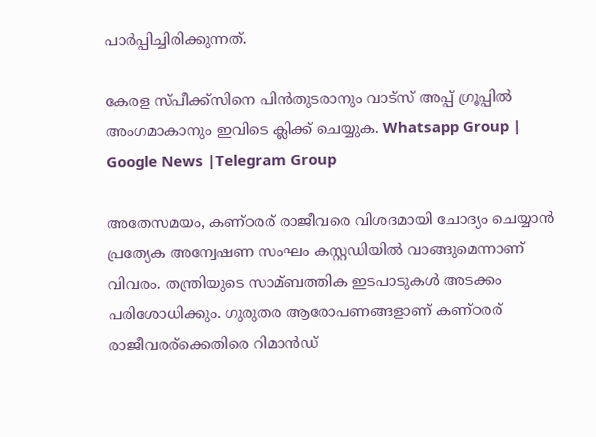പാര്‍പ്പിച്ചിരിക്കുന്നത്.

കേരള സ്പീക്ക്സിനെ പിൻതുടരാനും വാട്സ് അപ്പ് ഗ്രൂപ്പിൽ അംഗമാകാനും ഇവിടെ ക്ലിക്ക് ചെയ്യുക. Whatsapp Group | Google News |Telegram Group

അതേസമയം, കണ്ഠരര് രാജീവരെ വിശദമായി ചോദ്യം ചെയ്യാൻ പ്രത്യേക അന്വേഷണ സംഘം കസ്റ്റഡിയില്‍ വാങ്ങുമെന്നാണ് വിവരം. തന്ത്രിയുടെ സാമ്ബത്തിക ഇടപാടുകള്‍ അടക്കം പരിശോധിക്കും. ഗുരുതര ആരോപണങ്ങളാണ് കണ്ഠരര് രാജീവരര്ക്കെതിരെ റിമാൻഡ്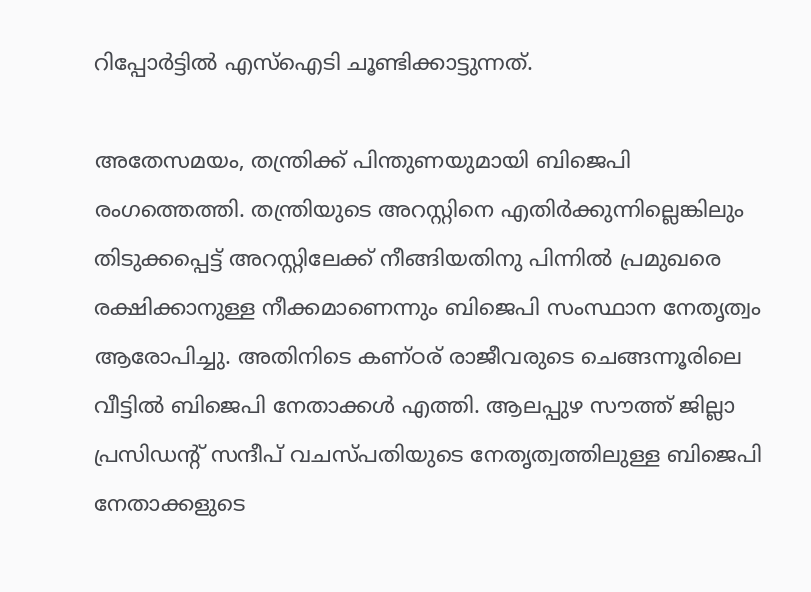റിപ്പോർട്ടില്‍ എസ്‌ഐടി ചൂണ്ടിക്കാട്ടുന്നത്.

അതേസമയം, തന്ത്രിക്ക് പിന്തുണയുമായി ബിജെപി രംഗത്തെത്തി. തന്ത്രിയുടെ അറസ്റ്റിനെ എതിർക്കുന്നില്ലെങ്കിലും തിടുക്കപ്പെട്ട് അറസ്റ്റിലേക്ക് നീങ്ങിയതിനു പിന്നില്‍ പ്രമുഖരെ രക്ഷിക്കാനുള്ള നീക്കമാണെന്നും ബിജെപി സംസ്ഥാന നേതൃത്വം ആരോപിച്ചു. അതിനിടെ കണ്ഠര് രാജീവരുടെ ചെങ്ങന്നൂരിലെ വീട്ടില്‍ ബിജെപി നേതാക്കള്‍ എത്തി. ആലപ്പുഴ സൗത്ത് ജില്ലാ പ്രസിഡന്റ് സന്ദീപ് വചസ്പതിയുടെ നേതൃത്വത്തിലുള്ള ബിജെപി നേതാക്കളുടെ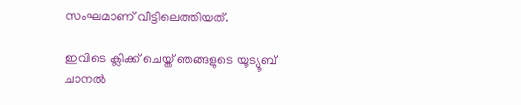സംഘമാണ് വീട്ടിലെത്തിയത്.

ഇവിടെ ക്ലിക്ക് ചെയ്ത് ഞങ്ങളുടെ യൂട്യൂബ് ചാനൽ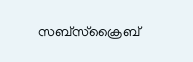സബ്സ്ക്രൈബ്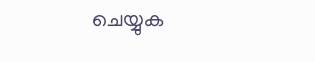ചെയ്യുക